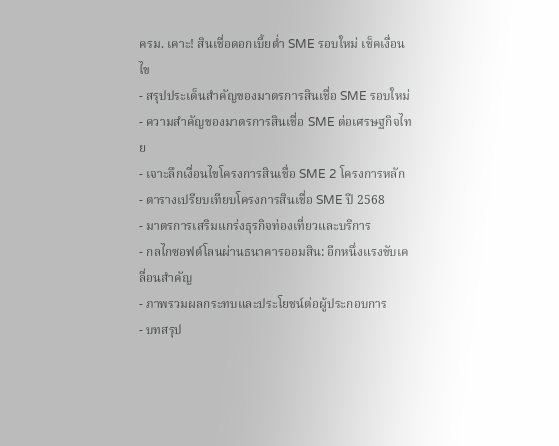ครม. เคาะ! สินเชื่อดอกเบี้ยต่ำ SME รอบใหม่ เช็คเงื่อนไข
- สรุปประเด็นสำคัญของมาตรการสินเชื่อ SME รอบใหม่
- ความสำคัญของมาตรการสินเชื่อ SME ต่อเศรษฐกิจไทย
- เจาะลึกเงื่อนไขโครงการสินเชื่อ SME 2 โครงการหลัก
- ตารางเปรียบเทียบโครงการสินเชื่อ SME ปี 2568
- มาตรการเสริมแกร่งธุรกิจท่องเที่ยวและบริการ
- กลไกซอฟต์โลนผ่านธนาคารออมสิน: อีกหนึ่งแรงขับเคลื่อนสำคัญ
- ภาพรวมผลกระทบและประโยชน์ต่อผู้ประกอบการ
- บทสรุป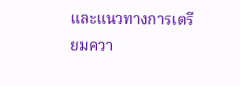และแนวทางการเตรียมควา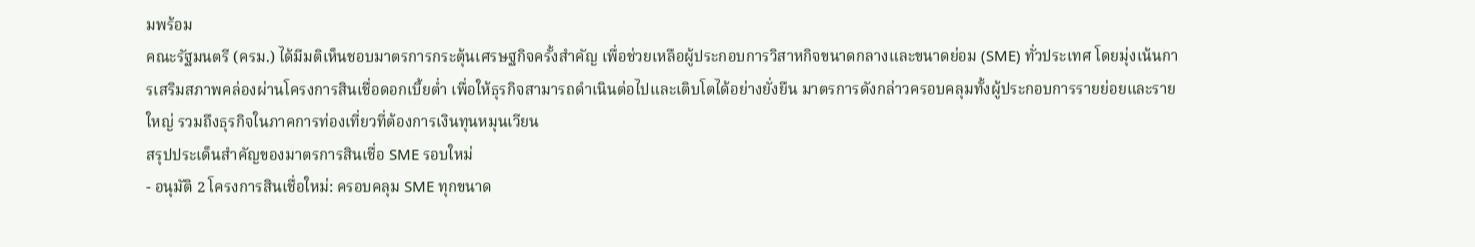มพร้อม
คณะรัฐมนตรี (ครม.) ได้มีมติเห็นชอบมาตรการกระตุ้นเศรษฐกิจครั้งสำคัญ เพื่อช่วยเหลือผู้ประกอบการวิสาหกิจขนาดกลางและขนาดย่อม (SME) ทั่วประเทศ โดยมุ่งเน้นการเสริมสภาพคล่องผ่านโครงการสินเชื่อดอกเบี้ยต่ำ เพื่อให้ธุรกิจสามารถดำเนินต่อไปและเติบโตได้อย่างยั่งยืน มาตรการดังกล่าวครอบคลุมทั้งผู้ประกอบการรายย่อยและรายใหญ่ รวมถึงธุรกิจในภาคการท่องเที่ยวที่ต้องการเงินทุนหมุนเวียน
สรุปประเด็นสำคัญของมาตรการสินเชื่อ SME รอบใหม่
- อนุมัติ 2 โครงการสินเชื่อใหม่: ครอบคลุม SME ทุกขนาด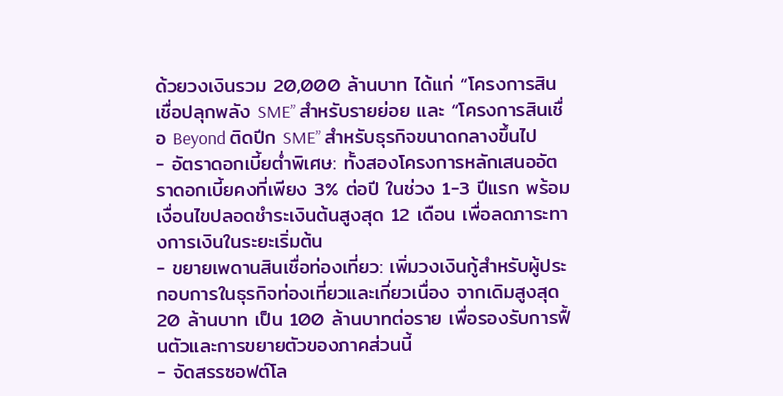ด้วยวงเงินรวม 20,000 ล้านบาท ได้แก่ “โครงการสินเชื่อปลุกพลัง SME” สำหรับรายย่อย และ “โครงการสินเชื่อ Beyond ติดปีก SME” สำหรับธุรกิจขนาดกลางขึ้นไป
- อัตราดอกเบี้ยต่ำพิเศษ: ทั้งสองโครงการหลักเสนออัตราดอกเบี้ยคงที่เพียง 3% ต่อปี ในช่วง 1-3 ปีแรก พร้อมเงื่อนไขปลอดชำระเงินต้นสูงสุด 12 เดือน เพื่อลดภาระทางการเงินในระยะเริ่มต้น
- ขยายเพดานสินเชื่อท่องเที่ยว: เพิ่มวงเงินกู้สำหรับผู้ประกอบการในธุรกิจท่องเที่ยวและเกี่ยวเนื่อง จากเดิมสูงสุด 20 ล้านบาท เป็น 100 ล้านบาทต่อราย เพื่อรองรับการฟื้นตัวและการขยายตัวของภาคส่วนนี้
- จัดสรรซอฟต์โล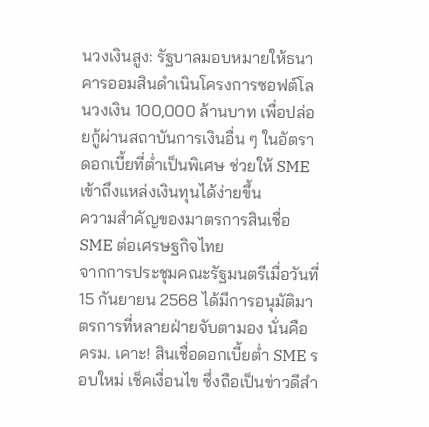นวงเงินสูง: รัฐบาลมอบหมายให้ธนาคารออมสินดำเนินโครงการซอฟต์โลนวงเงิน 100,000 ล้านบาท เพื่อปล่อยกู้ผ่านสถาบันการเงินอื่น ๆ ในอัตราดอกเบี้ยที่ต่ำเป็นพิเศษ ช่วยให้ SME เข้าถึงแหล่งเงินทุนได้ง่ายขึ้น
ความสำคัญของมาตรการสินเชื่อ SME ต่อเศรษฐกิจไทย
จากการประชุมคณะรัฐมนตรีเมื่อวันที่ 15 กันยายน 2568 ได้มีการอนุมัติมาตรการที่หลายฝ่ายจับตามอง นั่นคือ ครม. เคาะ! สินเชื่อดอกเบี้ยต่ำ SME รอบใหม่ เช็คเงื่อนไข ซึ่งถือเป็นข่าวดีสำ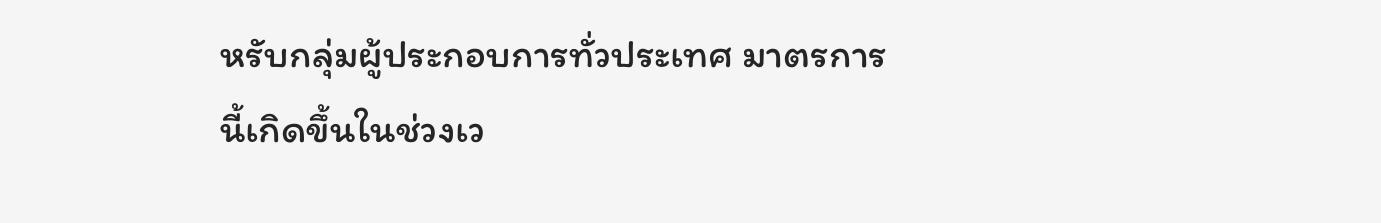หรับกลุ่มผู้ประกอบการทั่วประเทศ มาตรการนี้เกิดขึ้นในช่วงเว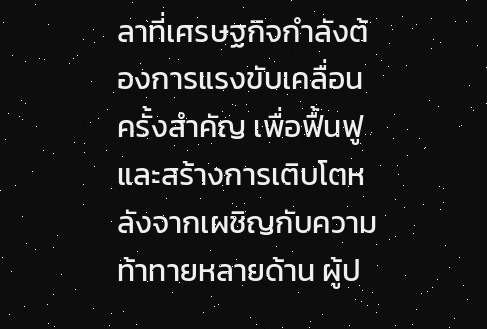ลาที่เศรษฐกิจกำลังต้องการแรงขับเคลื่อนครั้งสำคัญ เพื่อฟื้นฟูและสร้างการเติบโตหลังจากเผชิญกับความท้าทายหลายด้าน ผู้ป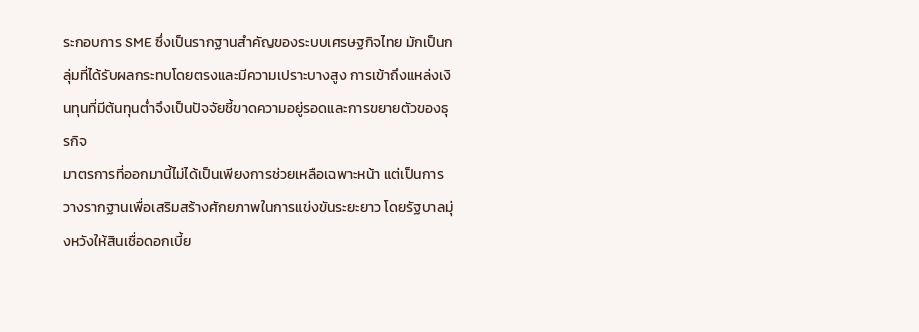ระกอบการ SME ซึ่งเป็นรากฐานสำคัญของระบบเศรษฐกิจไทย มักเป็นกลุ่มที่ได้รับผลกระทบโดยตรงและมีความเปราะบางสูง การเข้าถึงแหล่งเงินทุนที่มีต้นทุนต่ำจึงเป็นปัจจัยชี้ขาดความอยู่รอดและการขยายตัวของธุรกิจ
มาตรการที่ออกมานี้ไม่ได้เป็นเพียงการช่วยเหลือเฉพาะหน้า แต่เป็นการวางรากฐานเพื่อเสริมสร้างศักยภาพในการแข่งขันระยะยาว โดยรัฐบาลมุ่งหวังให้สินเชื่อดอกเบี้ย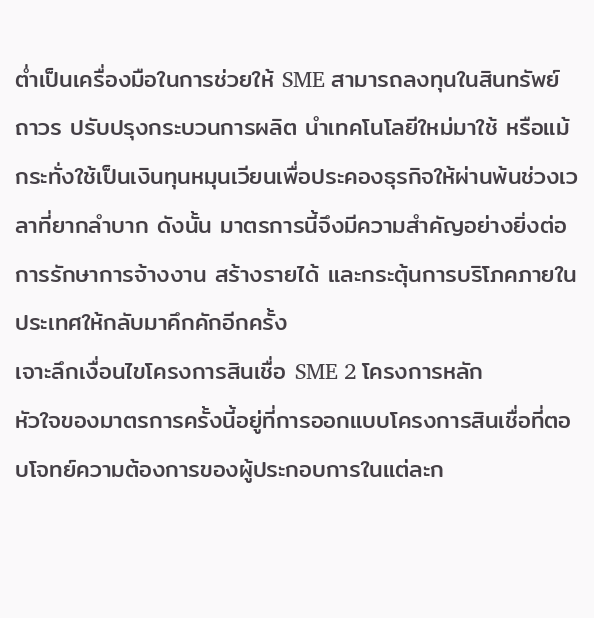ต่ำเป็นเครื่องมือในการช่วยให้ SME สามารถลงทุนในสินทรัพย์ถาวร ปรับปรุงกระบวนการผลิต นำเทคโนโลยีใหม่มาใช้ หรือแม้กระทั่งใช้เป็นเงินทุนหมุนเวียนเพื่อประคองธุรกิจให้ผ่านพ้นช่วงเวลาที่ยากลำบาก ดังนั้น มาตรการนี้จึงมีความสำคัญอย่างยิ่งต่อการรักษาการจ้างงาน สร้างรายได้ และกระตุ้นการบริโภคภายในประเทศให้กลับมาคึกคักอีกครั้ง
เจาะลึกเงื่อนไขโครงการสินเชื่อ SME 2 โครงการหลัก
หัวใจของมาตรการครั้งนี้อยู่ที่การออกแบบโครงการสินเชื่อที่ตอบโจทย์ความต้องการของผู้ประกอบการในแต่ละก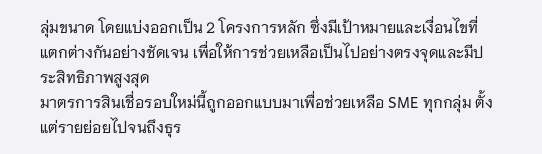ลุ่มขนาด โดยแบ่งออกเป็น 2 โครงการหลัก ซึ่งมีเป้าหมายและเงื่อนไขที่แตกต่างกันอย่างชัดเจน เพื่อให้การช่วยเหลือเป็นไปอย่างตรงจุดและมีประสิทธิภาพสูงสุด
มาตรการสินเชื่อรอบใหม่นี้ถูกออกแบบมาเพื่อช่วยเหลือ SME ทุกกลุ่ม ตั้งแต่รายย่อยไปจนถึงธุร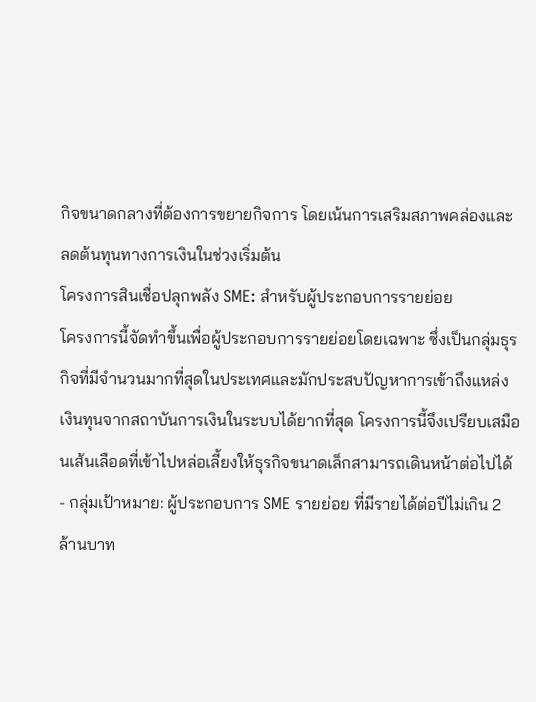กิจขนาดกลางที่ต้องการขยายกิจการ โดยเน้นการเสริมสภาพคล่องและลดต้นทุนทางการเงินในช่วงเริ่มต้น
โครงการสินเชื่อปลุกพลัง SME: สำหรับผู้ประกอบการรายย่อย
โครงการนี้จัดทำขึ้นเพื่อผู้ประกอบการรายย่อยโดยเฉพาะ ซึ่งเป็นกลุ่มธุรกิจที่มีจำนวนมากที่สุดในประเทศและมักประสบปัญหาการเข้าถึงแหล่งเงินทุนจากสถาบันการเงินในระบบได้ยากที่สุด โครงการนี้จึงเปรียบเสมือนเส้นเลือดที่เข้าไปหล่อเลี้ยงให้ธุรกิจขนาดเล็กสามารถเดินหน้าต่อไปได้
- กลุ่มเป้าหมาย: ผู้ประกอบการ SME รายย่อย ที่มีรายได้ต่อปีไม่เกิน 2 ล้านบาท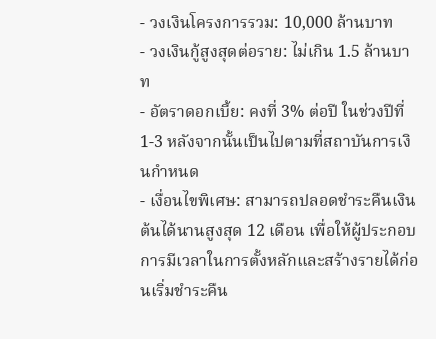- วงเงินโครงการรวม: 10,000 ล้านบาท
- วงเงินกู้สูงสุดต่อราย: ไม่เกิน 1.5 ล้านบาท
- อัตราดอกเบี้ย: คงที่ 3% ต่อปี ในช่วงปีที่ 1-3 หลังจากนั้นเป็นไปตามที่สถาบันการเงินกำหนด
- เงื่อนไขพิเศษ: สามารถปลอดชำระคืนเงินต้นได้นานสูงสุด 12 เดือน เพื่อให้ผู้ประกอบการมีเวลาในการตั้งหลักและสร้างรายได้ก่อนเริ่มชำระคืน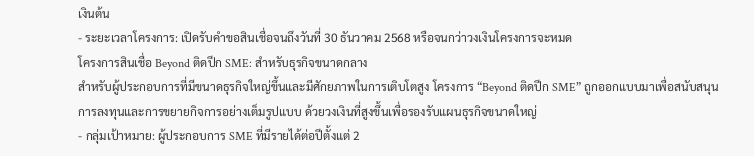เงินต้น
- ระยะเวลาโครงการ: เปิดรับคำขอสินเชื่อจนถึงวันที่ 30 ธันวาคม 2568 หรือจนกว่าวงเงินโครงการจะหมด
โครงการสินเชื่อ Beyond ติดปีก SME: สำหรับธุรกิจขนาดกลาง
สำหรับผู้ประกอบการที่มีขนาดธุรกิจใหญ่ขึ้นและมีศักยภาพในการเติบโตสูง โครงการ “Beyond ติดปีก SME” ถูกออกแบบมาเพื่อสนับสนุนการลงทุนและการขยายกิจการอย่างเต็มรูปแบบ ด้วยวงเงินที่สูงขึ้นเพื่อรองรับแผนธุรกิจขนาดใหญ่
- กลุ่มเป้าหมาย: ผู้ประกอบการ SME ที่มีรายได้ต่อปีตั้งแต่ 2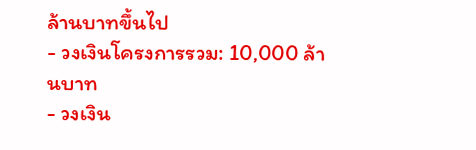ล้านบาทขึ้นไป
- วงเงินโครงการรวม: 10,000 ล้านบาท
- วงเงิน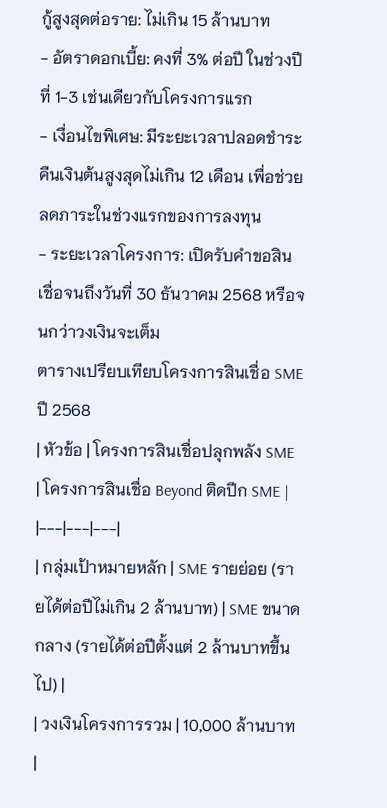กู้สูงสุดต่อราย: ไม่เกิน 15 ล้านบาท
- อัตราดอกเบี้ย: คงที่ 3% ต่อปี ในช่วงปีที่ 1-3 เช่นเดียวกับโครงการแรก
- เงื่อนไขพิเศษ: มีระยะเวลาปลอดชำระคืนเงินต้นสูงสุดไม่เกิน 12 เดือน เพื่อช่วยลดภาระในช่วงแรกของการลงทุน
- ระยะเวลาโครงการ: เปิดรับคำขอสินเชื่อจนถึงวันที่ 30 ธันวาคม 2568 หรือจนกว่าวงเงินจะเต็ม
ตารางเปรียบเทียบโครงการสินเชื่อ SME ปี 2568
| หัวข้อ | โครงการสินเชื่อปลุกพลัง SME | โครงการสินเชื่อ Beyond ติดปีก SME |
|---|---|---|
| กลุ่มเป้าหมายหลัก | SME รายย่อย (รายได้ต่อปีไม่เกิน 2 ล้านบาท) | SME ขนาดกลาง (รายได้ต่อปีตั้งแต่ 2 ล้านบาทขึ้นไป) |
| วงเงินโครงการรวม | 10,000 ล้านบาท |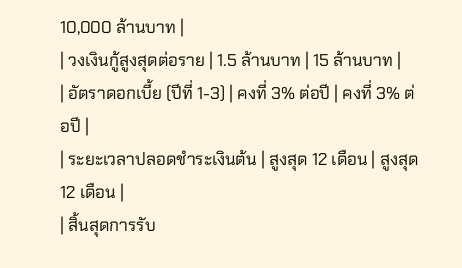10,000 ล้านบาท |
| วงเงินกู้สูงสุดต่อราย | 1.5 ล้านบาท | 15 ล้านบาท |
| อัตราดอกเบี้ย (ปีที่ 1-3) | คงที่ 3% ต่อปี | คงที่ 3% ต่อปี |
| ระยะเวลาปลอดชำระเงินต้น | สูงสุด 12 เดือน | สูงสุด 12 เดือน |
| สิ้นสุดการรับ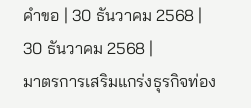คำขอ | 30 ธันวาคม 2568 | 30 ธันวาคม 2568 |
มาตรการเสริมแกร่งธุรกิจท่อง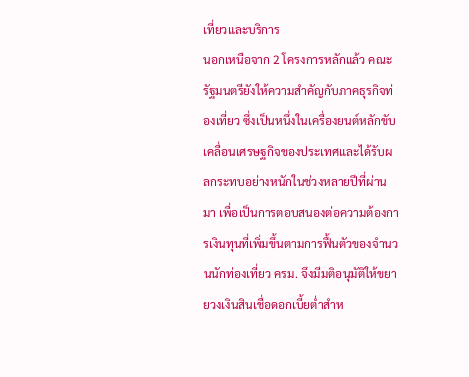เที่ยวและบริการ
นอกเหนือจาก 2 โครงการหลักแล้ว คณะรัฐมนตรียังให้ความสำคัญกับภาคธุรกิจท่องเที่ยว ซึ่งเป็นหนึ่งในเครื่องยนต์หลักขับเคลื่อนเศรษฐกิจของประเทศและได้รับผลกระทบอย่างหนักในช่วงหลายปีที่ผ่านมา เพื่อเป็นการตอบสนองต่อความต้องการเงินทุนที่เพิ่มขึ้นตามการฟื้นตัวของจำนวนนักท่องเที่ยว ครม. จึงมีมติอนุมัติให้ขยายวงเงินสินเชื่อดอกเบี้ยต่ำสำห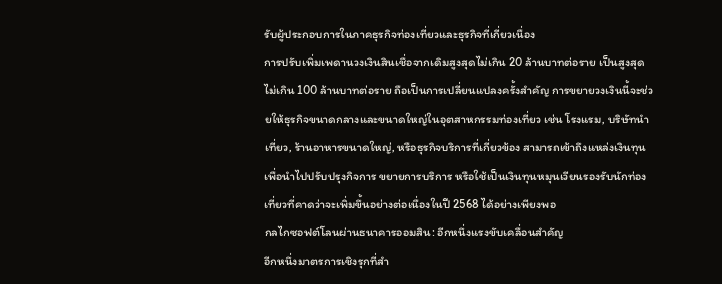รับผู้ประกอบการในภาคธุรกิจท่องเที่ยวและธุรกิจที่เกี่ยวเนื่อง
การปรับเพิ่มเพดานวงเงินสินเชื่อจากเดิมสูงสุดไม่เกิน 20 ล้านบาทต่อราย เป็นสูงสุดไม่เกิน 100 ล้านบาทต่อราย ถือเป็นการเปลี่ยนแปลงครั้งสำคัญ การขยายวงเงินนี้จะช่วยให้ธุรกิจขนาดกลางและขนาดใหญ่ในอุตสาหกรรมท่องเที่ยว เช่น โรงแรม, บริษัทนำเที่ยว, ร้านอาหารขนาดใหญ่, หรือธุรกิจบริการที่เกี่ยวข้อง สามารถเข้าถึงแหล่งเงินทุนเพื่อนำไปปรับปรุงกิจการ ขยายการบริการ หรือใช้เป็นเงินทุนหมุนเวียนรองรับนักท่องเที่ยวที่คาดว่าจะเพิ่มขึ้นอย่างต่อเนื่องในปี 2568 ได้อย่างเพียงพอ
กลไกซอฟต์โลนผ่านธนาคารออมสิน: อีกหนึ่งแรงขับเคลื่อนสำคัญ
อีกหนึ่งมาตรการเชิงรุกที่สำ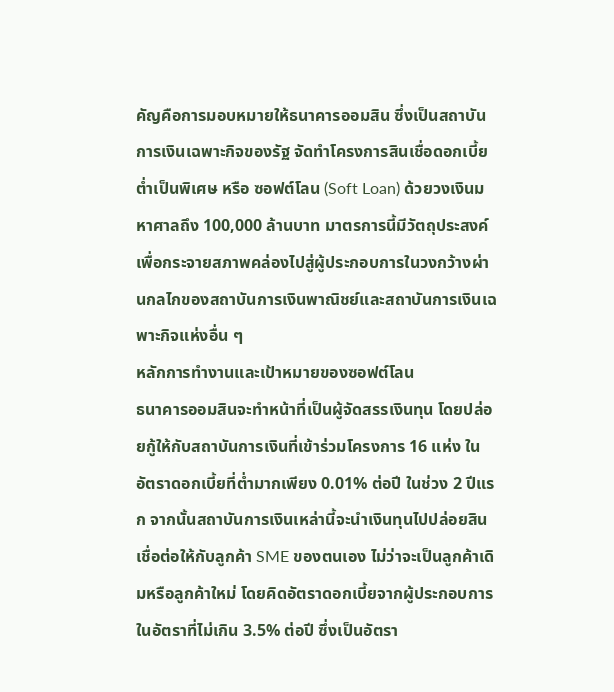คัญคือการมอบหมายให้ธนาคารออมสิน ซึ่งเป็นสถาบันการเงินเฉพาะกิจของรัฐ จัดทำโครงการสินเชื่อดอกเบี้ยต่ำเป็นพิเศษ หรือ ซอฟต์โลน (Soft Loan) ด้วยวงเงินมหาศาลถึง 100,000 ล้านบาท มาตรการนี้มีวัตถุประสงค์เพื่อกระจายสภาพคล่องไปสู่ผู้ประกอบการในวงกว้างผ่านกลไกของสถาบันการเงินพาณิชย์และสถาบันการเงินเฉพาะกิจแห่งอื่น ๆ
หลักการทำงานและเป้าหมายของซอฟต์โลน
ธนาคารออมสินจะทำหน้าที่เป็นผู้จัดสรรเงินทุน โดยปล่อยกู้ให้กับสถาบันการเงินที่เข้าร่วมโครงการ 16 แห่ง ในอัตราดอกเบี้ยที่ต่ำมากเพียง 0.01% ต่อปี ในช่วง 2 ปีแรก จากนั้นสถาบันการเงินเหล่านี้จะนำเงินทุนไปปล่อยสินเชื่อต่อให้กับลูกค้า SME ของตนเอง ไม่ว่าจะเป็นลูกค้าเดิมหรือลูกค้าใหม่ โดยคิดอัตราดอกเบี้ยจากผู้ประกอบการในอัตราที่ไม่เกิน 3.5% ต่อปี ซึ่งเป็นอัตรา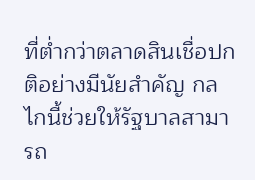ที่ต่ำกว่าตลาดสินเชื่อปกติอย่างมีนัยสำคัญ กลไกนี้ช่วยให้รัฐบาลสามารถ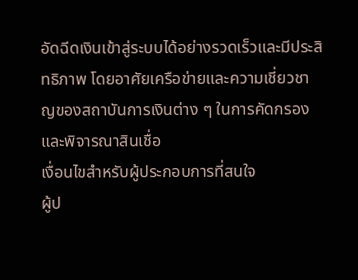อัดฉีดเงินเข้าสู่ระบบได้อย่างรวดเร็วและมีประสิทธิภาพ โดยอาศัยเครือข่ายและความเชี่ยวชาญของสถาบันการเงินต่าง ๆ ในการคัดกรองและพิจารณาสินเชื่อ
เงื่อนไขสำหรับผู้ประกอบการที่สนใจ
ผู้ป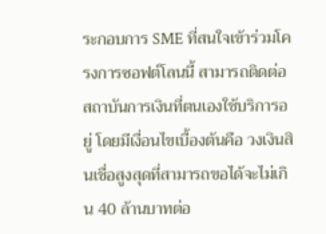ระกอบการ SME ที่สนใจเข้าร่วมโครงการซอฟต์โลนนี้ สามารถติดต่อสถาบันการเงินที่ตนเองใช้บริการอยู่ โดยมีเงื่อนไขเบื้องต้นคือ วงเงินสินเชื่อสูงสุดที่สามารถขอได้จะไม่เกิน 40 ล้านบาทต่อ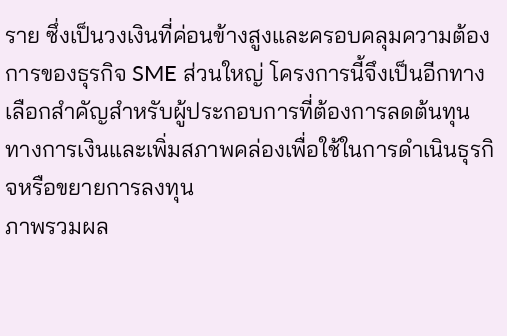ราย ซึ่งเป็นวงเงินที่ค่อนข้างสูงและครอบคลุมความต้องการของธุรกิจ SME ส่วนใหญ่ โครงการนี้จึงเป็นอีกทางเลือกสำคัญสำหรับผู้ประกอบการที่ต้องการลดต้นทุนทางการเงินและเพิ่มสภาพคล่องเพื่อใช้ในการดำเนินธุรกิจหรือขยายการลงทุน
ภาพรวมผล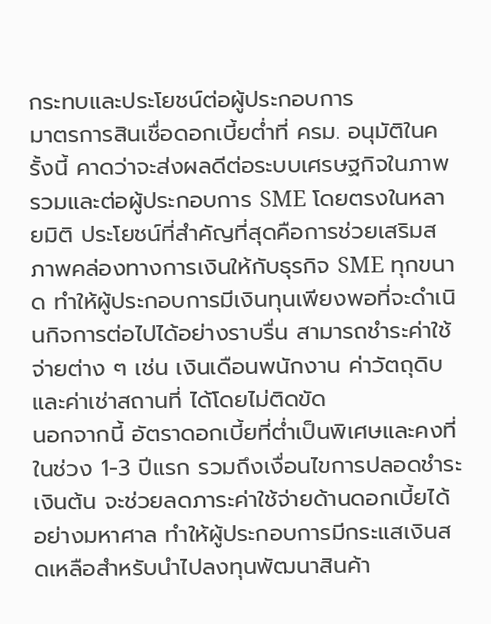กระทบและประโยชน์ต่อผู้ประกอบการ
มาตรการสินเชื่อดอกเบี้ยต่ำที่ ครม. อนุมัติในครั้งนี้ คาดว่าจะส่งผลดีต่อระบบเศรษฐกิจในภาพรวมและต่อผู้ประกอบการ SME โดยตรงในหลายมิติ ประโยชน์ที่สำคัญที่สุดคือการช่วยเสริมสภาพคล่องทางการเงินให้กับธุรกิจ SME ทุกขนาด ทำให้ผู้ประกอบการมีเงินทุนเพียงพอที่จะดำเนินกิจการต่อไปได้อย่างราบรื่น สามารถชำระค่าใช้จ่ายต่าง ๆ เช่น เงินเดือนพนักงาน ค่าวัตถุดิบ และค่าเช่าสถานที่ ได้โดยไม่ติดขัด
นอกจากนี้ อัตราดอกเบี้ยที่ต่ำเป็นพิเศษและคงที่ในช่วง 1-3 ปีแรก รวมถึงเงื่อนไขการปลอดชำระเงินต้น จะช่วยลดภาระค่าใช้จ่ายด้านดอกเบี้ยได้อย่างมหาศาล ทำให้ผู้ประกอบการมีกระแสเงินสดเหลือสำหรับนำไปลงทุนพัฒนาสินค้า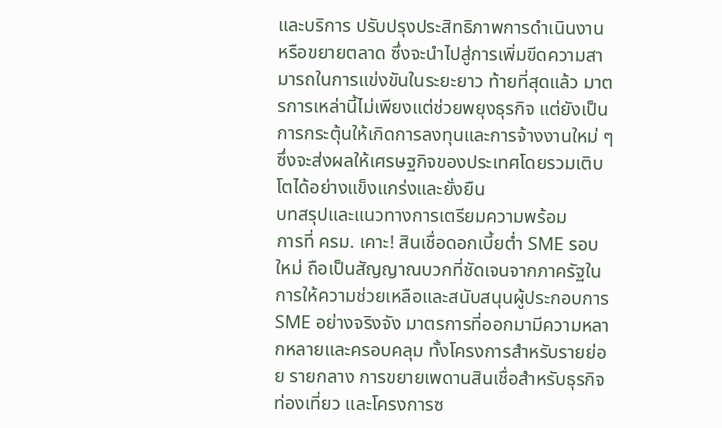และบริการ ปรับปรุงประสิทธิภาพการดำเนินงาน หรือขยายตลาด ซึ่งจะนำไปสู่การเพิ่มขีดความสามารถในการแข่งขันในระยะยาว ท้ายที่สุดแล้ว มาตรการเหล่านี้ไม่เพียงแต่ช่วยพยุงธุรกิจ แต่ยังเป็นการกระตุ้นให้เกิดการลงทุนและการจ้างงานใหม่ ๆ ซึ่งจะส่งผลให้เศรษฐกิจของประเทศโดยรวมเติบโตได้อย่างแข็งแกร่งและยั่งยืน
บทสรุปและแนวทางการเตรียมความพร้อม
การที่ ครม. เคาะ! สินเชื่อดอกเบี้ยต่ำ SME รอบใหม่ ถือเป็นสัญญาณบวกที่ชัดเจนจากภาครัฐในการให้ความช่วยเหลือและสนับสนุนผู้ประกอบการ SME อย่างจริงจัง มาตรการที่ออกมามีความหลากหลายและครอบคลุม ทั้งโครงการสำหรับรายย่อย รายกลาง การขยายเพดานสินเชื่อสำหรับธุรกิจท่องเที่ยว และโครงการซ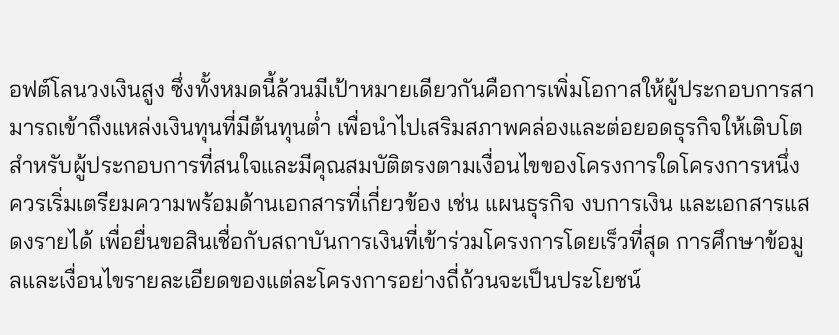อฟต์โลนวงเงินสูง ซึ่งทั้งหมดนี้ล้วนมีเป้าหมายเดียวกันคือการเพิ่มโอกาสให้ผู้ประกอบการสามารถเข้าถึงแหล่งเงินทุนที่มีต้นทุนต่ำ เพื่อนำไปเสริมสภาพคล่องและต่อยอดธุรกิจให้เติบโต
สำหรับผู้ประกอบการที่สนใจและมีคุณสมบัติตรงตามเงื่อนไขของโครงการใดโครงการหนึ่ง ควรเริ่มเตรียมความพร้อมด้านเอกสารที่เกี่ยวข้อง เช่น แผนธุรกิจ งบการเงิน และเอกสารแสดงรายได้ เพื่อยื่นขอสินเชื่อกับสถาบันการเงินที่เข้าร่วมโครงการโดยเร็วที่สุด การศึกษาข้อมูลและเงื่อนไขรายละเอียดของแต่ละโครงการอย่างถี่ถ้วนจะเป็นประโยชน์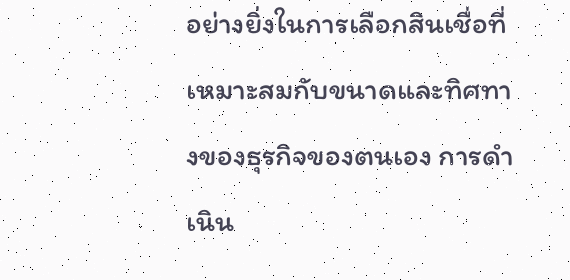อย่างยิ่งในการเลือกสินเชื่อที่เหมาะสมกับขนาดและทิศทางของธุรกิจของตนเอง การดำเนิน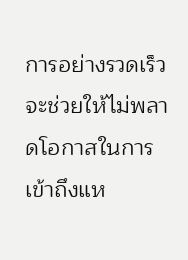การอย่างรวดเร็วจะช่วยให้ไม่พลาดโอกาสในการเข้าถึงแห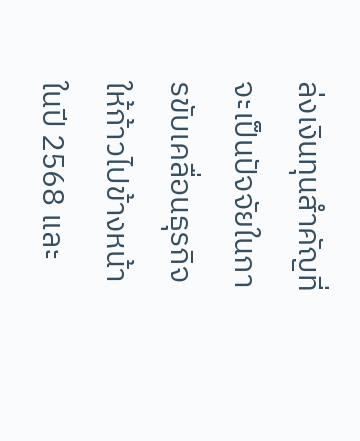ล่งเงินทุนสำคัญที่จะเป็นปัจจัยในการขับเคลื่อนธุรกิจให้ก้าวไปข้างหน้าในปี 2568 และ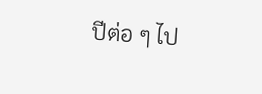ปีต่อ ๆ ไป